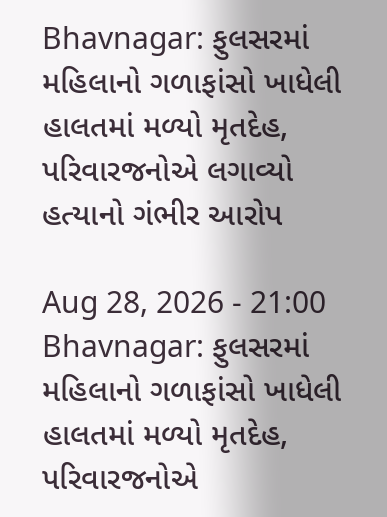Bhavnagar: ફુલસરમાં મહિલાનો ગળાફાંસો ખાધેલી હાલતમાં મળ્યો મૃતદેહ, પરિવારજનોએ લગાવ્યો હત્યાનો ગંભીર આરોપ

Aug 28, 2026 - 21:00
Bhavnagar: ફુલસરમાં મહિલાનો ગળાફાંસો ખાધેલી હાલતમાં મળ્યો મૃતદેહ, પરિવારજનોએ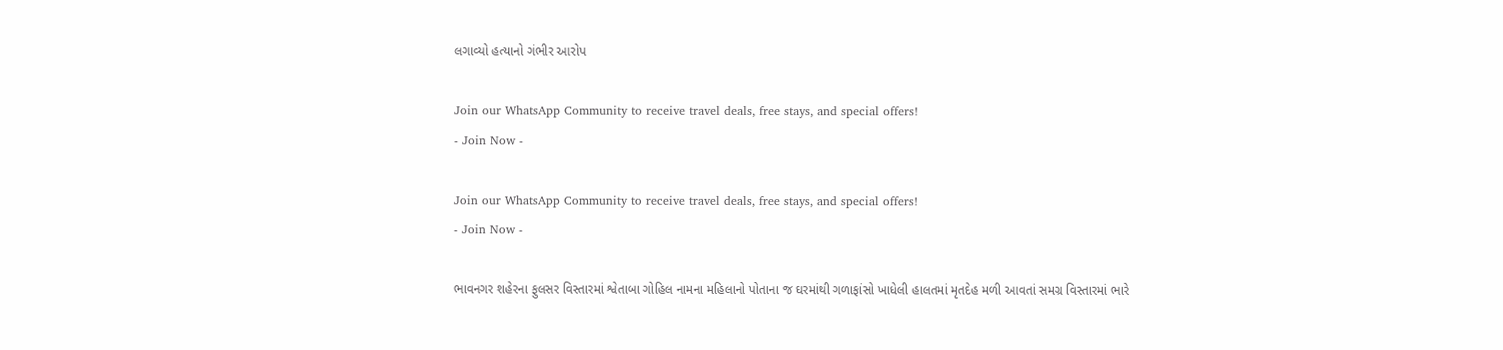લગાવ્યો હત્યાનો ગંભીર આરોપ

Join our WhatsApp Community to receive travel deals, free stays, and special offers!
- Join Now -

Join our WhatsApp Community to receive travel deals, free stays, and special offers!
- Join Now -

ભાવનગર શહેરના ફુલસર વિસ્તારમાં શ્વેતાબા ગોહિલ નામના મહિલાનો પોતાના જ ઘરમાંથી ગળાફાંસો ખાધેલી હાલતમાં મૃતદેહ મળી આવતાં સમગ્ર વિસ્તારમાં ભારે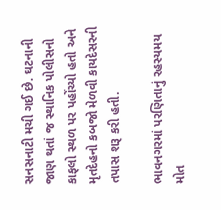સનસનાટી મચી ગઈ છે. ઘટનાની જાણ થતાં જ સ્થાનિક પોલીસનો કાફલો સ્થળ પર પહોંચ્યો હતો અને મૃતદેહનો કબજો મેળવી કાયદેસરની તપાસ શરૂ કરી હતી.

ભાવનગરમાં પરણિતાનું રહસ્યમય મોત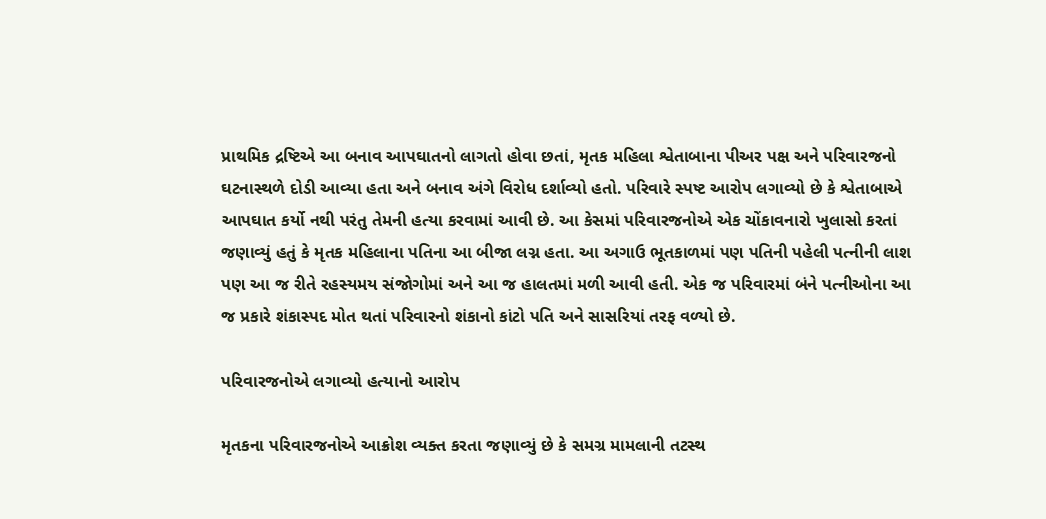પ્રાથમિક દ્રષ્ટિએ આ બનાવ આપઘાતનો લાગતો હોવા છતાં, મૃતક મહિલા શ્વેતાબાના પીઅર પક્ષ અને પરિવારજનો ઘટનાસ્થળે દોડી આવ્યા હતા અને બનાવ અંગે વિરોધ દર્શાવ્યો હતો. પરિવારે સ્પષ્ટ આરોપ લગાવ્યો છે કે શ્વેતાબાએ આપઘાત કર્યો નથી પરંતુ તેમની હત્યા કરવામાં આવી છે. આ કેસમાં પરિવારજનોએ એક ચોંકાવનારો ખુલાસો કરતાં જણાવ્યું હતું કે મૃતક મહિલાના પતિના આ બીજા લગ્ન હતા. આ અગાઉ ભૂતકાળમાં પણ પતિની પહેલી પત્નીની લાશ પણ આ જ રીતે રહસ્યમય સંજોગોમાં અને આ જ હાલતમાં મળી આવી હતી. એક જ પરિવારમાં બંને પત્નીઓના આ જ પ્રકારે શંકાસ્પદ મોત થતાં પરિવારનો શંકાનો કાંટો પતિ અને સાસરિયાં તરફ વળ્યો છે.

પરિવારજનોએ લગાવ્યો હત્યાનો આરોપ

મૃતકના પરિવારજનોએ આક્રોશ વ્યક્ત કરતા જણાવ્યું છે કે સમગ્ર મામલાની તટસ્થ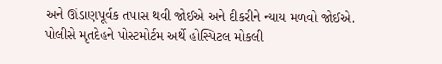અને ઊંડાણપૂર્વક તપાસ થવી જોઈએ અને દીકરીને ન્યાય મળવો જોઈએ. પોલીસે મૃતદેહને પોસ્ટમોર્ટમ અર્થે હોસ્પિટલ મોકલી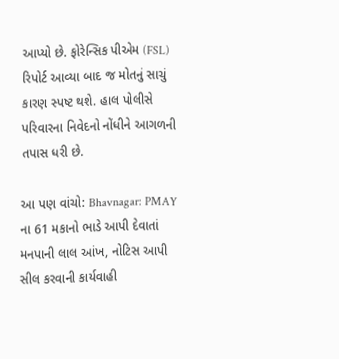આપ્યો છે. ફોરેન્સિક પીએમ (FSL) રિપોર્ટ આવ્યા બાદ જ મોતનું સાચું કારણ સ્પષ્ટ થશે. હાલ પોલીસે પરિવારના નિવેદનો નોંધીને આગળની તપાસ ધરી છે.

આ પણ વાંચો: Bhavnagar: PMAY ના 61 મકાનો ભાડે આપી દેવાતાં મનપાની લાલ આંખ, નોટિસ આપી સીલ કરવાની કાર્યવાહી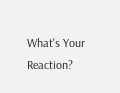What's Your Reaction?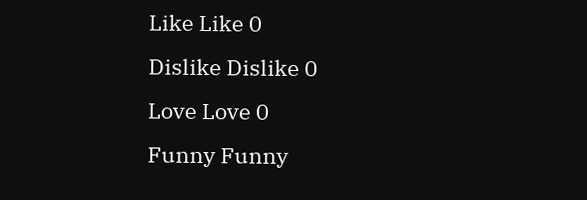Like Like 0
Dislike Dislike 0
Love Love 0
Funny Funny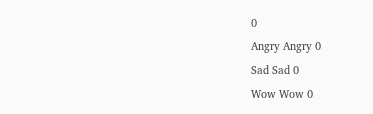0
Angry Angry 0
Sad Sad 0
Wow Wow 0